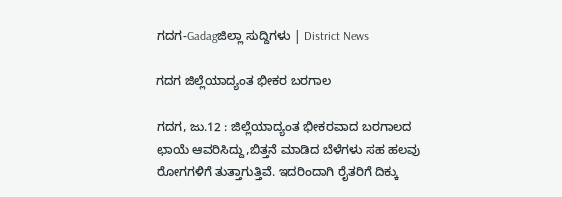ಗದಗ-Gadagಜಿಲ್ಲಾ ಸುದ್ದಿಗಳು | District News

ಗದಗ ಜಿಲ್ಲೆಯಾದ್ಯಂತ ಭೀಕರ ಬರಗಾಲ

ಗದಗ, ಜು.12 : ಜಿಲ್ಲೆಯಾದ್ಯಂತ ಭೀಕರವಾದ ಬರಗಾಲದ ಛಾಯೆ ಆವರಿಸಿದ್ದು,ಬಿತ್ತನೆ ಮಾಡಿದ ಬೆಳೆಗಳು ಸಹ ಹಲವು ರೋಗಗಳಿಗೆ ತುತ್ತಾಗುತ್ತಿವೆ. ಇದರಿಂದಾಗಿ ರೈತರಿಗೆ ದಿಕ್ಕು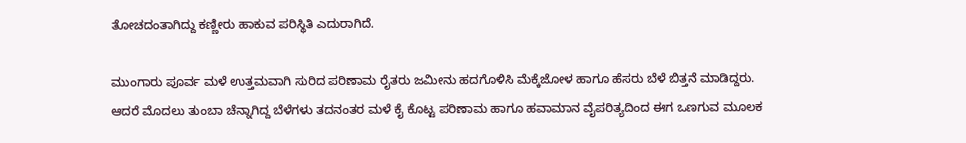ತೋಚದಂತಾಗಿದ್ದು ಕಣ್ಣೀರು ಹಾಕುವ ಪರಿಸ್ಥಿತಿ ಎದುರಾಗಿದೆ.

ಮುಂಗಾರು ಪೂರ್ವ ಮಳೆ ಉತ್ತಮವಾಗಿ ಸುರಿದ ಪರಿಣಾಮ ರೈತರು ಜಮೀನು ಹದಗೊಳಿಸಿ ಮೆಕ್ಕೆಜೋಳ ಹಾಗೂ ಹೆಸರು ಬೆಳೆ ಬಿತ್ತನೆ ಮಾಡಿದ್ದರು.
ಆದರೆ ಮೊದಲು ತುಂಬಾ ಚೆನ್ನಾಗಿದ್ದ ಬೆಳೆಗಳು ತದನಂತರ ಮಳೆ ಕೈ ಕೊಟ್ಟ ಪರಿಣಾಮ ಹಾಗೂ ಹವಾಮಾನ ವೈಪರಿತ್ಯದಿಂದ ಈಗ ಒಣಗುವ ಮೂಲಕ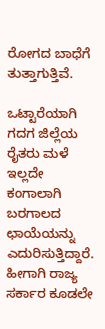ರೋಗದ ಬಾಧೆಗೆ ತುತ್ತಾಗುತ್ತಿವೆ.

ಒಟ್ಟಾರೆಯಾಗಿ ಗದಗ ಜಿಲ್ಲೆಯ ರೈತರು ಮಳೆ ಇಲ್ಲದೇ ಕಂಗಾಲಾಗಿ ಬರಗಾಲದ ಛಾಯೆಯನ್ನು ಎದುರಿಸುತ್ತಿದ್ದಾರೆ. ಹೀಗಾಗಿ ರಾಜ್ಯ ಸರ್ಕಾರ ಕೂಡಲೇ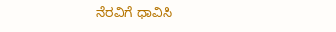ನೆರವಿಗೆ ಧಾವಿಸಿ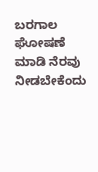ಬರಗಾಲ ಘೋಷಣೆ ಮಾಡಿ ನೆರವು ನೀಡಬೇಕೆಂದು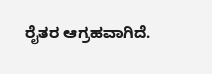ರೈತರ ಆಗ್ರಹವಾಗಿದೆ.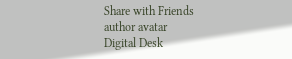Share with Friends
author avatar
Digital Desk